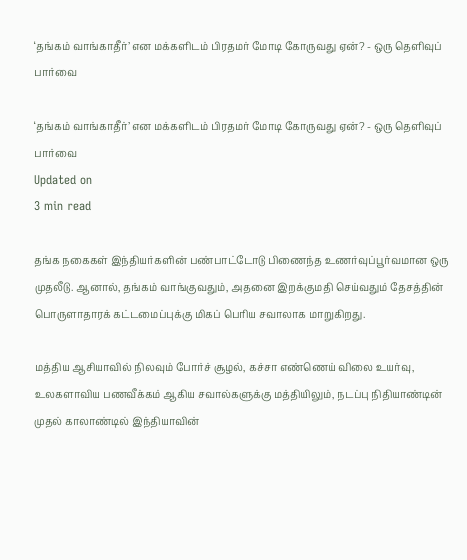‘தங்கம் வாங்காதீர்’ என மக்களிடம் பிரதமர் மோடி கோருவது ஏன்? - ஒரு தெளிவுப் பார்வை

‘தங்கம் வாங்காதீர்’ என மக்களிடம் பிரதமர் மோடி கோருவது ஏன்? - ஒரு தெளிவுப் பார்வை
Updated on
3 min read

தங்க நகைகள் இந்தியர்களின் பண்பாட்டோடு பிணைந்த உணர்வுப்பூர்வமான ஒரு முதலீடு. ஆனால், தங்கம் வாங்குவதும், அதனை இறக்குமதி செய்வதும் தேசத்தின் பொருளாதாரக் கட்டமைப்புக்கு மிகப் பெரிய சவாலாக மாறுகிறது.

மத்திய ஆசியாவில் நிலவும் போர்ச் சூழல், கச்சா எண்ணெய் விலை உயர்வு, உலகளாவிய பணவீக்கம் ஆகிய சவால்களுக்கு மத்தியிலும், நடப்பு நிதியாண்டின் முதல் காலாண்டில் இந்தியாவின்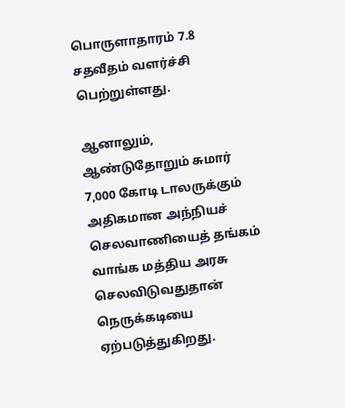பொருளாதாரம் 7.8 சதவீதம் வளர்ச்சி பெற்றுள்ளது.

ஆனாலும், ஆண்டுதோறும் சுமார் 7,000 கோடி டாலருக்கும் அதிகமான அந்நியச் செலவாணியைத் தங்கம் வாங்க மத்திய அரசு செலவிடுவதுதான் நெருக்கடியை ஏற்படுத்துகிறது.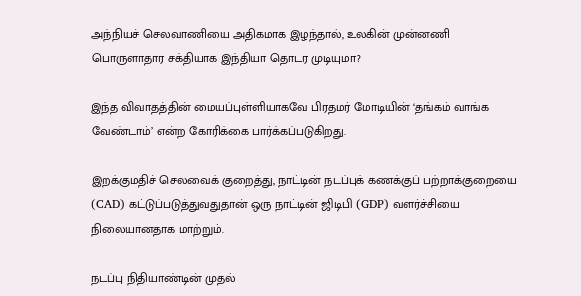அந்நியச் செலவாணியை அதிகமாக இழந்தால், உலகின் முன்னணி பொருளாதார சக்தியாக இந்தியா தொடர முடியுமா?

இந்த விவாதத்தின் மையப்புள்ளியாகவே பிரதமர் மோடியின் ‘தங்கம் வாங்க வேண்டாம்’ என்ற கோரிக்கை பார்க்கப்படுகிறது.

இறக்குமதிச் செலவைக் குறைத்து, நாட்டின் நடப்புக் கணக்குப் பற்றாக்குறையை (CAD) கட்டுப்படுத்துவதுதான் ஒரு நாட்டின் ஜிடிபி (GDP) வளர்ச்சியை நிலையானதாக மாற்றும்.

நடப்பு நிதியாண்டின் முதல்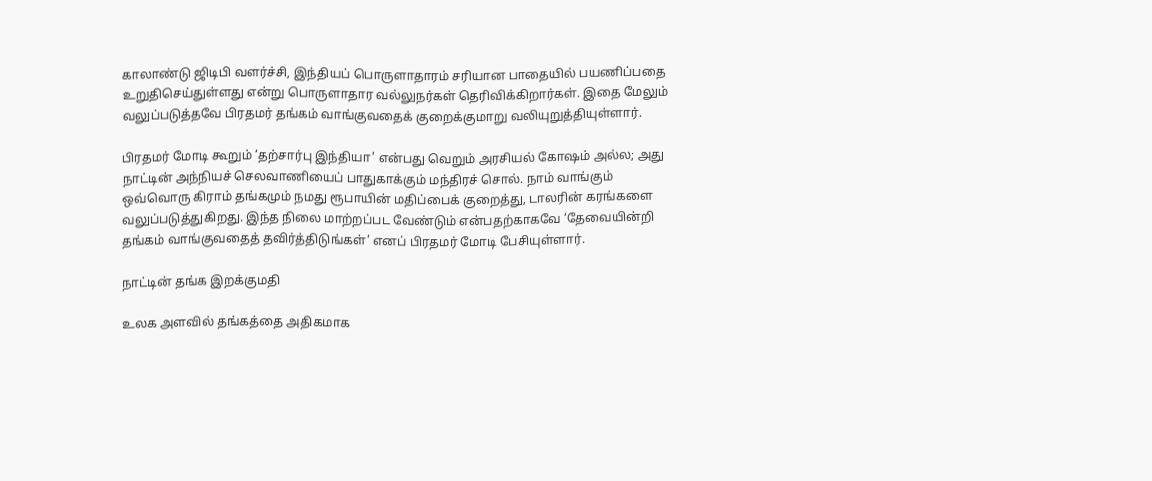காலாண்டு ஜிடிபி வளர்ச்சி, இந்தியப் பொருளாதாரம் சரியான பாதையில் பயணிப்பதை உறுதிசெய்துள்ளது என்று பொருளாதார வல்லுநர்கள் தெரிவிக்கிறார்கள். இதை மேலும் வலுப்படுத்தவே பிரதமர் தங்கம் வாங்குவதைக் குறைக்குமாறு வலியுறுத்தியுள்ளார்.

பிரதமர் மோடி கூறும் ‘தற்சார்பு இந்தியா’ என்பது வெறும் அரசியல் கோஷம் அல்ல; அது நாட்டின் அந்நியச் செலவாணியைப் பாதுகாக்கும் மந்திரச் சொல். நாம் வாங்கும் ஒவ்வொரு கிராம் தங்கமும் நமது ரூபாயின் மதிப்பைக் குறைத்து, டாலரின் கரங்களை வலுப்படுத்துகிறது. இந்த நிலை மாற்றப்பட வேண்டும் என்பதற்காகவே ‘தேவையின்றி தங்கம் வாங்குவதைத் தவிர்த்திடுங்கள்’ எனப் பிரதமர் மோடி பேசியுள்ளார்.

நாட்டின் தங்க இறக்குமதி

உலக அளவில் தங்கத்தை அதிகமாக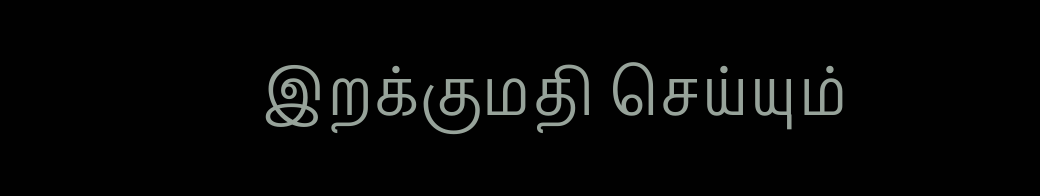இறக்குமதி செய்யும்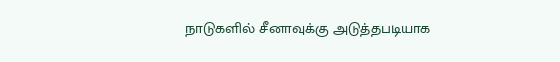நாடுகளில் சீனாவுக்கு அடுத்தபடியாக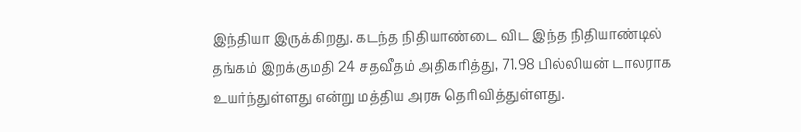இந்தியா இருக்கிறது. கடந்த நிதியாண்டை விட இந்த நிதியாண்டில் தங்கம் இறக்குமதி 24 சதவீதம் அதிகரித்து, 71.98 பில்லியன் டாலராக உயர்ந்துள்ளது என்று மத்திய அரசு தெரிவித்துள்ளது.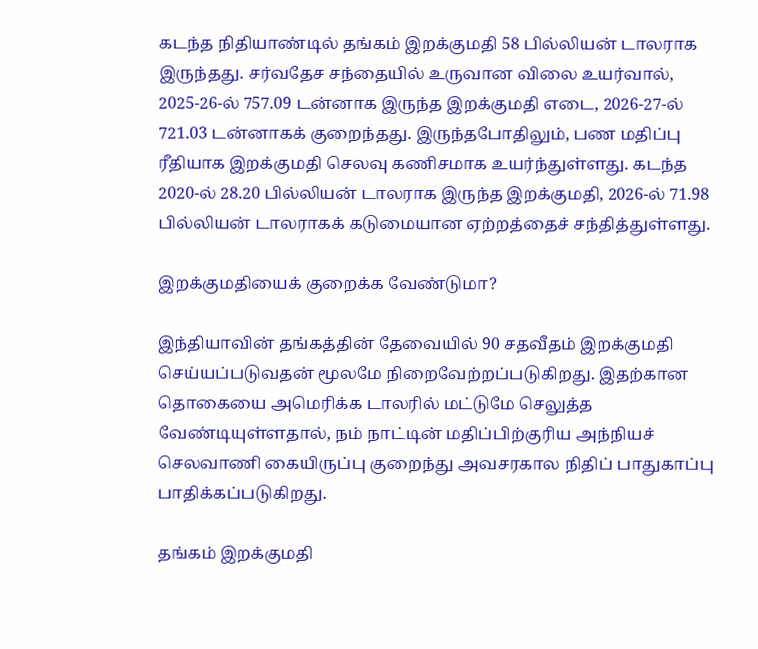கடந்த நிதியாண்டில் தங்கம் இறக்குமதி 58 பில்லியன் டாலராக இருந்தது. சர்வதேச சந்தையில் உருவான விலை உயர்வால், 2025-26-ல் 757.09 டன்னாக இருந்த இறக்குமதி எடை, 2026-27-ல் 721.03 டன்னாகக் குறைந்தது. இருந்தபோதிலும், பண மதிப்பு ரீதியாக இறக்குமதி செலவு கணிசமாக உயர்ந்துள்ளது. கடந்த 2020-ல் 28.20 பில்லியன் டாலராக இருந்த இறக்குமதி, 2026-ல் 71.98 பில்லியன் டாலராகக் கடுமையான ஏற்றத்தைச் சந்தித்துள்ளது.

இறக்குமதியைக் குறைக்க வேண்டுமா?

இந்தியாவின் தங்கத்தின் தேவையில் 90 சதவீதம் இறக்குமதி செய்யப்படுவதன் மூலமே நிறைவேற்றப்படுகிறது. இதற்கான தொகையை அமெரிக்க டாலரில் மட்டுமே செலுத்த வேண்டியுள்ளதால், நம் நாட்டின் மதிப்பிற்குரிய அந்நியச் செலவாணி கையிருப்பு குறைந்து அவசரகால நிதிப் பாதுகாப்பு பாதிக்கப்படுகிறது.

தங்கம் இறக்குமதி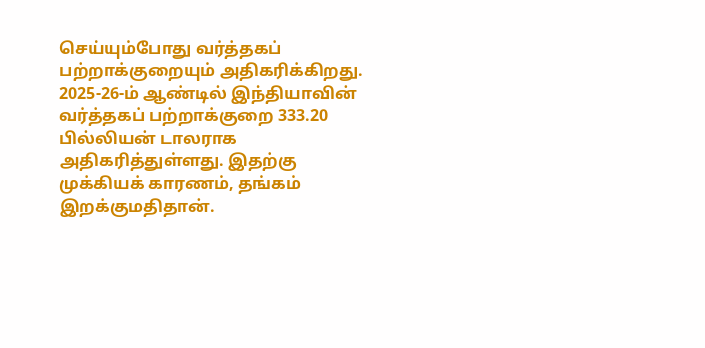செய்யும்போது வர்த்தகப் பற்றாக்குறையும் அதிகரிக்கிறது. 2025-26-ம் ஆண்டில் இந்தியாவின் வர்த்தகப் பற்றாக்குறை 333.20 பில்லியன் டாலராக அதிகரித்துள்ளது. இதற்கு முக்கியக் காரணம், தங்கம் இறக்குமதிதான்.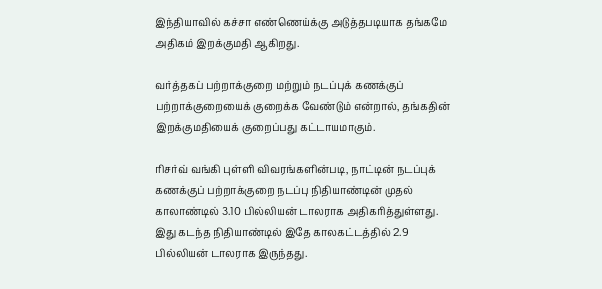இந்தியாவில் கச்சா எண்ணெய்க்கு அடுத்தபடியாக தங்கமே அதிகம் இறக்குமதி ஆகிறது.

வர்த்தகப் பற்றாக்குறை மற்றும் நடப்புக் கணக்குப் பற்றாக்குறையைக் குறைக்க வேண்டும் என்றால், தங்கதின் இறக்குமதியைக் குறைப்பது கட்டாயமாகும்.

ரிசர்வ் வங்கி புள்ளி விவரங்களின்படி, நாட்டின் நடப்புக் கணக்குப் பற்றாக்குறை நடப்பு நிதியாண்டின் முதல் காலாண்டில் 3.10 பில்லியன் டாலராக அதிகரித்துள்ளது. இது கடந்த நிதியாண்டில் இதே காலகட்டத்தில் 2.9 பில்லியன் டாலராக இருந்தது.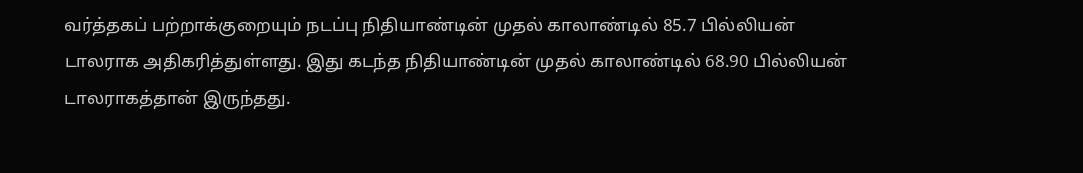வர்த்தகப் பற்றாக்குறையும் நடப்பு நிதியாண்டின் முதல் காலாண்டில் 85.7 பில்லியன் டாலராக அதிகரித்துள்ளது. இது கடந்த நிதியாண்டின் முதல் காலாண்டில் 68.90 பில்லியன் டாலராகத்தான் இருந்தது.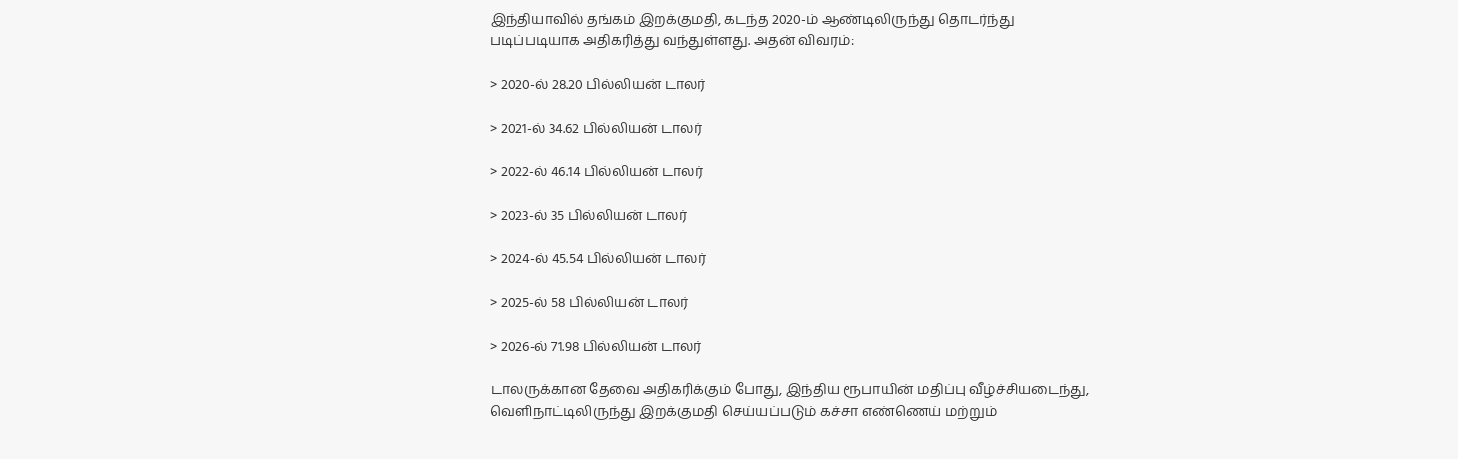இந்தியாவில் தங்கம் இறக்குமதி, கடந்த 2020-ம் ஆண்டிலிருந்து தொடர்ந்து படிப்படியாக அதிகரித்து வந்துள்ளது. அதன் விவரம்:

> 2020-ல் 28.20 பில்லியன் டாலர்

> 2021-ல் 34.62 பில்லியன் டாலர்

> 2022-ல் 46.14 பில்லியன் டாலர்

> 2023-ல் 35 பில்லியன் டாலர்

> 2024-ல் 45.54 பில்லியன் டாலர்

> 2025-ல் 58 பில்லியன் டாலர்

> 2026-ல் 71.98 பில்லியன் டாலர்

டாலருக்கான தேவை அதிகரிக்கும் போது, இந்திய ரூபாயின் மதிப்பு வீழ்ச்சியடைந்து, வெளிநாட்டிலிருந்து இறக்குமதி செய்யப்படும் கச்சா எண்ணெய் மற்றும்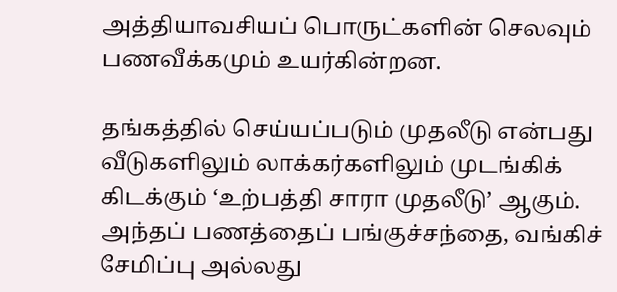அத்தியாவசியப் பொருட்களின் செலவும் பணவீக்கமும் உயர்கின்றன.

தங்கத்தில் செய்யப்படும் முதலீடு என்பது வீடுகளிலும் லாக்கர்களிலும் முடங்கிக் கிடக்கும் ‘உற்பத்தி சாரா முதலீடு’ ஆகும். அந்தப் பணத்தைப் பங்குச்சந்தை, வங்கிச் சேமிப்பு அல்லது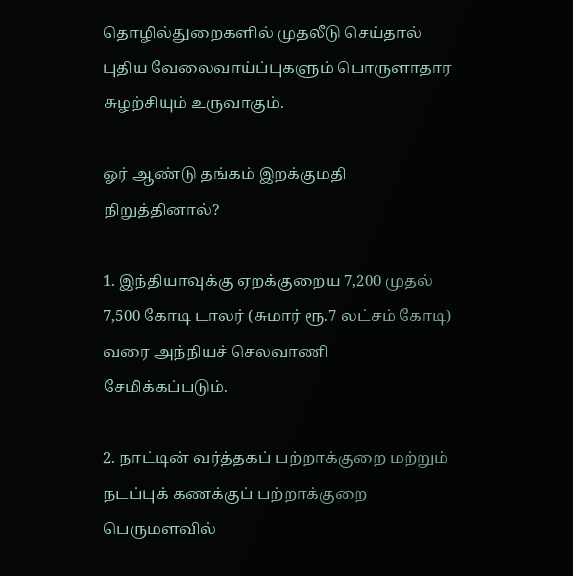தொழில்துறைகளில் முதலீடு செய்தால் புதிய வேலைவாய்ப்புகளும் பொருளாதார சுழற்சியும் உருவாகும்.

ஓர் ஆண்டு தங்கம் இறக்குமதி நிறுத்தினால்?

1. இந்தியாவுக்கு ஏறக்குறைய 7,200 முதல் 7,500 கோடி டாலர் (சுமார் ரூ.7 லட்சம் கோடி) வரை அந்நியச் செலவாணி சேமிக்கப்படும்.

2. நாட்டின் வர்த்தகப் பற்றாக்குறை மற்றும் நடப்புக் கணக்குப் பற்றாக்குறை பெருமளவில்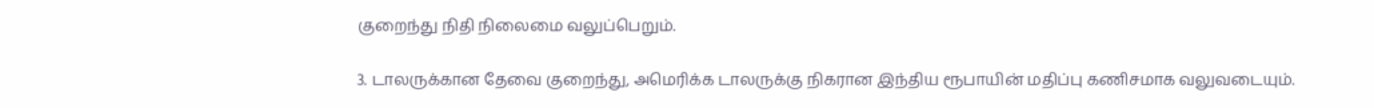குறைந்து நிதி நிலைமை வலுப்பெறும்.

3. டாலருக்கான தேவை குறைந்து, அமெரிக்க டாலருக்கு நிகரான இந்திய ரூபாயின் மதிப்பு கணிசமாக வலுவடையும்.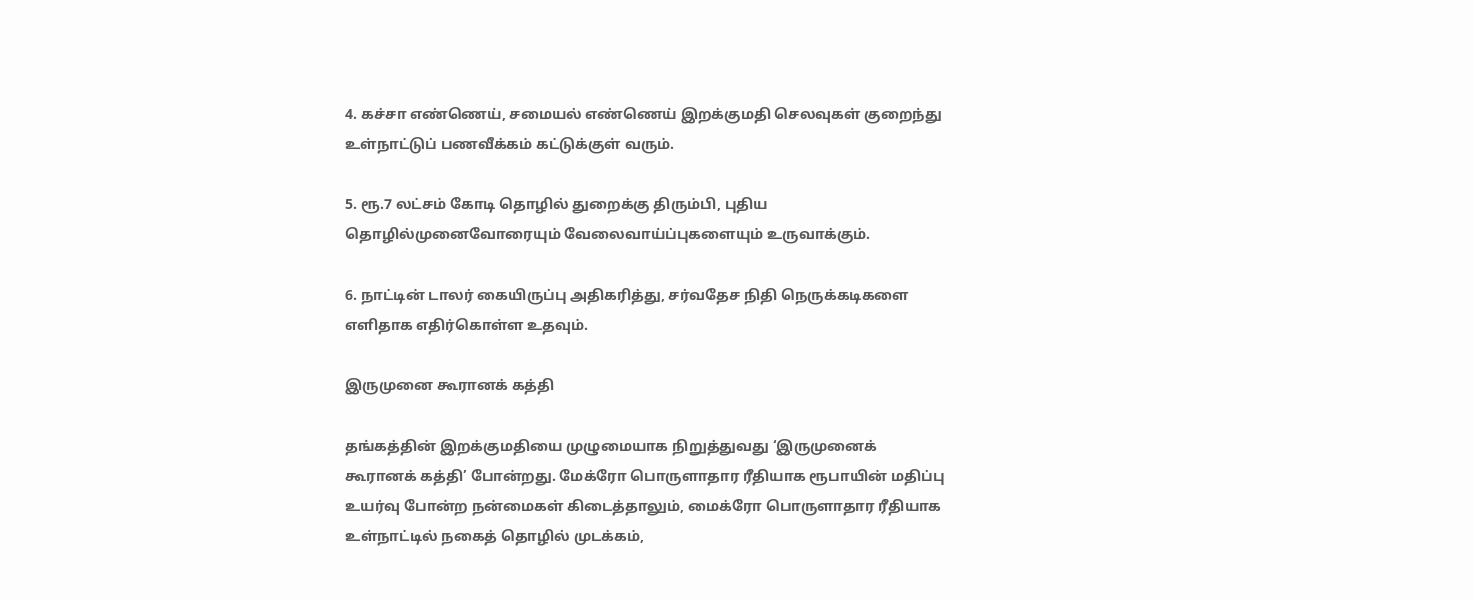4. கச்சா எண்ணெய், சமையல் எண்ணெய் இறக்குமதி செலவுகள் குறைந்து உள்நாட்டுப் பணவீக்கம் கட்டுக்குள் வரும்.

5. ரூ.7 லட்சம் கோடி தொழில் துறைக்கு திரும்பி, புதிய தொழில்முனைவோரையும் வேலைவாய்ப்புகளையும் உருவாக்கும்.

6. நாட்டின் டாலர் கையிருப்பு அதிகரித்து, சர்வதேச நிதி நெருக்கடிகளை எளிதாக எதிர்கொள்ள உதவும்.

இருமுனை கூரானக் கத்தி

தங்கத்தின் இறக்குமதியை முழுமையாக நிறுத்துவது ‘இருமுனைக் கூரானக் கத்தி’ போன்றது. மேக்ரோ பொருளாதார ரீதியாக ரூபாயின் மதிப்பு உயர்வு போன்ற நன்மைகள் கிடைத்தாலும், மைக்ரோ பொருளாதார ரீதியாக உள்நாட்டில் நகைத் தொழில் முடக்கம்,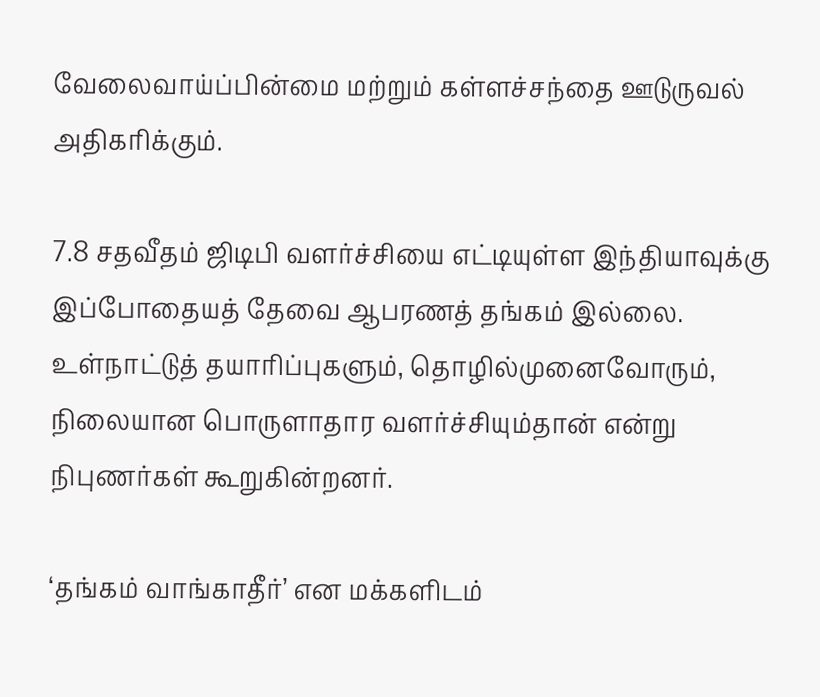வேலைவாய்ப்பின்மை மற்றும் கள்ளச்சந்தை ஊடுருவல் அதிகரிக்கும்.

7.8 சதவீதம் ஜிடிபி வளர்ச்சியை எட்டியுள்ள இந்தியாவுக்கு இப்போதையத் தேவை ஆபரணத் தங்கம் இல்லை. உள்நாட்டுத் தயாரிப்புகளும், தொழில்முனைவோரும், நிலையான பொருளாதார வளர்ச்சியும்தான் என்று நிபுணர்கள் கூறுகின்றனர்.

‘தங்கம் வாங்காதீர்’ என மக்களிடம்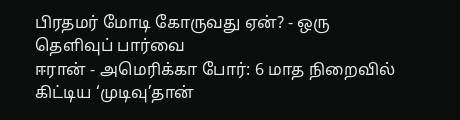பிரதமர் மோடி கோருவது ஏன்? - ஒரு தெளிவுப் பார்வை
ஈரான் - அமெரிக்கா போர்: 6 மாத நிறைவில் கிட்டிய ‘முடிவு’தான்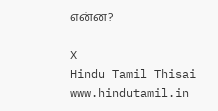என்ன?

X
Hindu Tamil Thisai
www.hindutamil.in